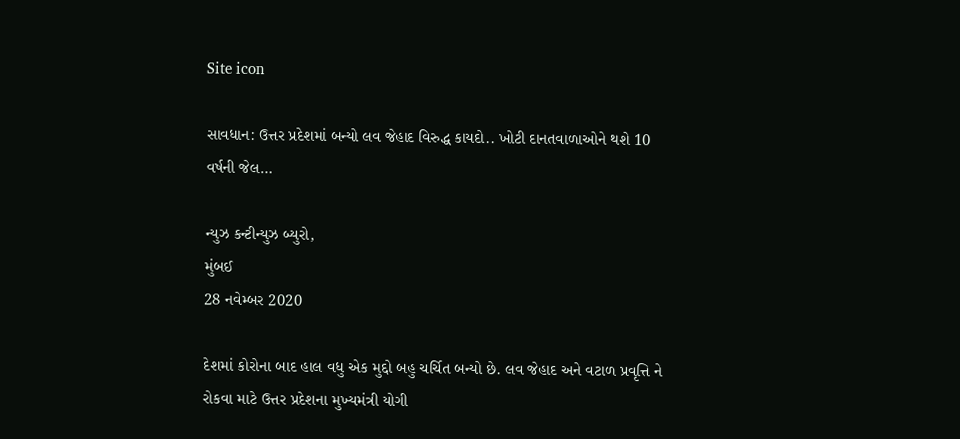Site icon

સાવધાન: ઉત્તર પ્રદેશમાં બન્યો લવ જેહાદ વિરુદ્ધ કાયદો.. ખોટી દાનતવાળાઓને થશે 10 વર્ષની જેલ…

ન્યુઝ કન્ટીન્યુઝ બ્યુરો,
મુંબઈ
28 નવેમ્બર 2020

દેશમાં કોરોના બાદ હાલ વધુ એક મુદ્દો બહુ ચર્ચિત બન્યો છે. લવ જેહાદ અને વટાળ પ્રવૃત્તિ ને રોકવા માટે ઉત્તર પ્રદેશના મુખ્યમંત્રી યોગી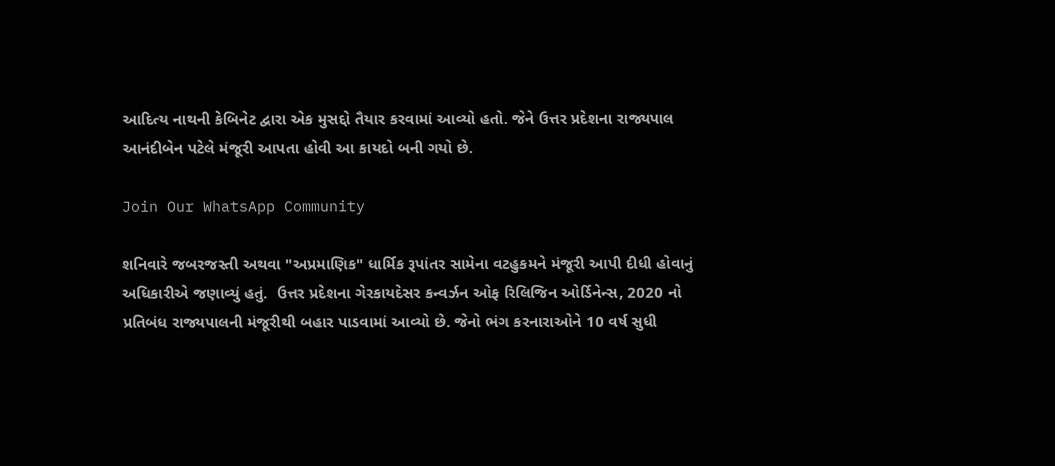આદિત્ય નાથની કેબિનેટ દ્વારા એક મુસદ્દો તૈયાર કરવામાં આવ્યો હતો. જેને ઉત્તર પ્રદેશના રાજ્યપાલ આનંદીબેન પટેલે મંજૂરી આપતા હોવી આ કાયદો બની ગયો છે.

Join Our WhatsApp Community

શનિવારે જબરજસ્તી અથવા "અપ્રમાણિક" ધાર્મિક રૂપાંતર સામેના વટહુકમને મંજૂરી આપી દીધી હોવાનું અધિકારીએ જણાવ્યું હતું.  ઉત્તર પ્રદેશના ગેરકાયદેસર કન્વર્ઝન ઓફ રિલિજિન ઓર્ડિનેન્સ, 2020 નો પ્રતિબંધ રાજ્યપાલની મંજૂરીથી બહાર પાડવામાં આવ્યો છે. જેનો ભંગ કરનારાઓને 10 વર્ષ સુધી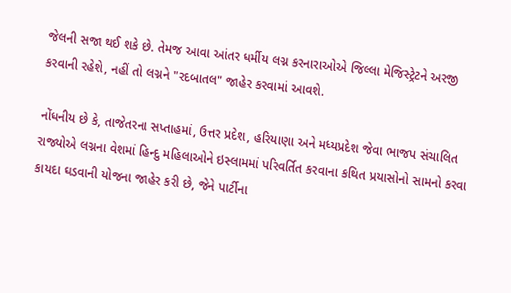જેલની સજા થઈ શકે છે. તેમજ આવા આંતર ધર્મીય લગ્ન કરનારાઓએ જિલ્લા મેજિસ્ટ્રેટને અરજી કરવાની રહેશે, નહીં તો લગ્નને "રદબાતલ" જાહેર કરવામાં આવશે.

નોંધનીય છે કે, તાજેતરના સપ્તાહમાં, ઉત્તર પ્રદેશ, હરિયાણા અને મધ્યપ્રદેશ જેવા ભાજપ સંચાલિત રાજ્યોએ લગ્નના વેશમાં હિન્દુ મહિલાઓને ઇસ્લામમાં પરિવર્તિત કરવાના કથિત પ્રયાસોનો સામનો કરવા કાયદા ઘડવાની યોજના જાહેર કરી છે, જેને પાર્ટીના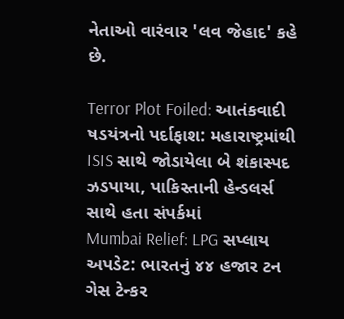નેતાઓ વારંવાર 'લવ જેહાદ' કહે છે.

Terror Plot Foiled: આતંકવાદી ષડયંત્રનો પર્દાફાશ: મહારાષ્ટ્રમાંથી ISIS સાથે જોડાયેલા બે શંકાસ્પદ ઝડપાયા, પાકિસ્તાની હેન્ડલર્સ સાથે હતા સંપર્કમાં
Mumbai Relief: LPG સપ્લાય અપડેટ: ભારતનું ૪૪ હજાર ટન ગેસ ટેન્કર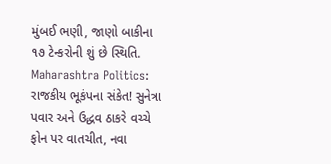મુંબઈ ભણી, જાણો બાકીના ૧૭ ટેન્કરોની શું છે સ્થિતિ.
Maharashtra Politics: રાજકીય ભૂકંપના સંકેત! સુનેત્રા પવાર અને ઉદ્ધવ ઠાકરે વચ્ચે ફોન પર વાતચીત, નવા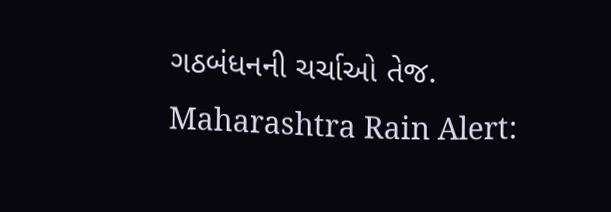ગઠબંધનની ચર્ચાઓ તેજ.
Maharashtra Rain Alert: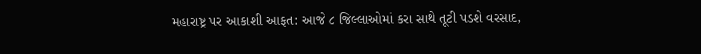મહારાષ્ટ્ર પર આકાશી આફત: આજે ૮ જિલ્લાઓમાં કરા સાથે તૂટી પડશે વરસાદ,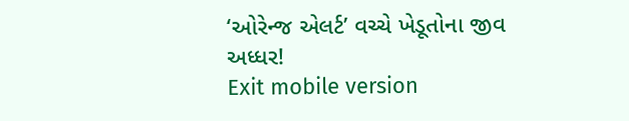‘ઓરેન્જ એલર્ટ’ વચ્ચે ખેડૂતોના જીવ અધ્ધર!
Exit mobile version